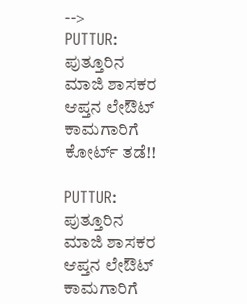-->
PUTTUR: ಪುತ್ತೂರಿನ ಮಾಜಿ ಶಾಸಕರ ಆಪ್ತನ ಲೇಔಟ್ ಕಾಮಗಾರಿಗೆ ಕೋರ್ಟ್ ತಡೆ!!

PUTTUR: ಪುತ್ತೂರಿನ ಮಾಜಿ ಶಾಸಕರ ಆಪ್ತನ ಲೇಔಟ್ ಕಾಮಗಾರಿಗೆ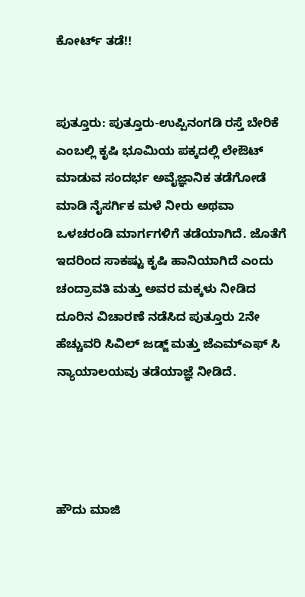ಕೋರ್ಟ್ ತಡೆ!!


ಪುತ್ತೂರು: ಪುತ್ತೂರು-ಉಪ್ಪಿನಂಗಡಿ ರಸ್ತೆ ಬೇರಿಕೆ ಎಂಬಲ್ಲಿ ಕೃಷಿ ಭೂಮಿಯ ಪಕ್ಕದಲ್ಲಿ ಲೇಔಟ್ ಮಾಡುವ ಸಂದರ್ಭ ಅವೈಜ್ಞಾನಿಕ ತಡೆಗೋಡೆ ಮಾಡಿ ನೈಸರ್ಗಿಕ ಮಳೆ ನೀರು ಅಥವಾ ಒಳಚರಂಡಿ ಮಾರ್ಗಗಳಿಗೆ ತಡೆಯಾಗಿದೆ. ಜೊತೆಗೆ ಇದರಿಂದ ಸಾಕಷ್ಟು ಕೃಷಿ ಹಾನಿಯಾಗಿದೆ ಎಂದು ಚಂದ್ರಾವತಿ ಮತ್ತು ಅವರ ಮಕ್ಕಳು ನೀಡಿದ ದೂರಿನ ವಿಚಾರಣೆ ನಡೆಸಿದ ಪುತ್ತೂರು 2ನೇ ಹೆಚ್ಚುವರಿ ಸಿವಿಲ್ ಜಡ್ಜ್ ಮತ್ತು ಜೆಎಮ್‌ಎಫ್ ಸಿ ನ್ಯಾಯಾಲಯವು ತಡೆಯಾಜ್ಞೆ ನೀಡಿದೆ.




ಹೌದು ಮಾಜಿ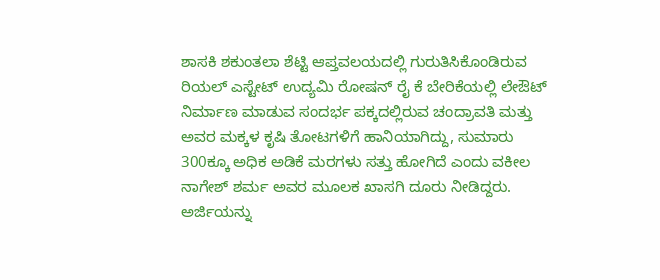ಶಾಸಕಿ ಶಕುಂತಲಾ ಶೆಟ್ಟಿ ಆಪ್ತವಲಯದಲ್ಲಿ ಗುರುತಿಸಿಕೊಂಡಿರುವ ರಿಯಲ್ ಎಸ್ಟೇಟ್ ಉದ್ಯಮಿ ರೋಷನ್ ರೈ ಕೆ ಬೇರಿಕೆಯಲ್ಲಿ ಲೇಔಟ್ ನಿರ್ಮಾಣ ಮಾಡುವ ಸಂದರ್ಭ ಪಕ್ಕದಲ್ಲಿರುವ ಚಂದ್ರಾವತಿ ಮತ್ತು ಅವರ ಮಕ್ಕಳ ಕೃಷಿ ತೋಟಗಳಿಗೆ ಹಾನಿಯಾಗಿದ್ದು, ಸುಮಾರು 300ಕ್ಕೂ ಅಧಿಕ ಅಡಿಕೆ ಮರಗಳು ಸತ್ತು ಹೋಗಿದೆ ಎಂದು ವಕೀಲ ನಾಗೇಶ್ ಶರ್ಮ ಅವರ ಮೂಲಕ ಖಾಸಗಿ ದೂರು ನೀಡಿದ್ದರು. ಅರ್ಜಿಯನ್ನು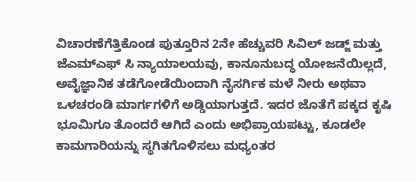ವಿಚಾರಣೆಗೆತ್ತಿಕೊಂಡ ಪುತ್ತೂರಿನ 2ನೇ ಹೆಚ್ಚುವರಿ ಸಿವಿಲ್‌ ಜಡ್ಜ್ ಮತ್ತು ಜೆಎಮ್‌ಎಫ್ ಸಿ ನ್ಯಾಯಾಲಯವು, ಕಾನೂನುಬದ್ಧ ಯೋಜನೆಯಿಲ್ಲದೆ, ಅವೈಜ್ಞಾನಿಕ ತಡೆಗೋಡೆಯಿಂದಾಗಿ ನೈಸರ್ಗಿಕ ಮಳೆ ನೀರು ಅಥವಾ ಒಳಚರಂಡಿ ಮಾರ್ಗಗಳಿಗೆ ಅಡ್ಡಿಯಾಗುತ್ತದೆ. ಇದರ ಜೊತೆಗೆ ಪಕ್ಕದ ಕೃಷಿ ಭೂಮಿಗೂ ತೊಂದರೆ ಆಗಿದೆ ಎಂದು ಅಭಿಪ್ರಾಯಪಟ್ಟು, ಕೂಡಲೇ ಕಾಮಗಾರಿಯನ್ನು ಸ್ಥಗಿತಗೊಳಿಸಲು ಮಧ್ಯಂತರ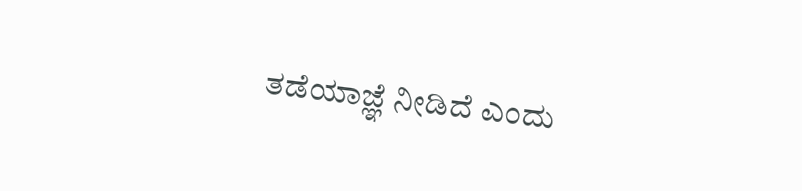ತಡೆಯಾಜ್ಞೆ ನೀಡಿದೆ ಎಂದು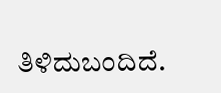ತಿಳಿದುಬಂದಿದೆ.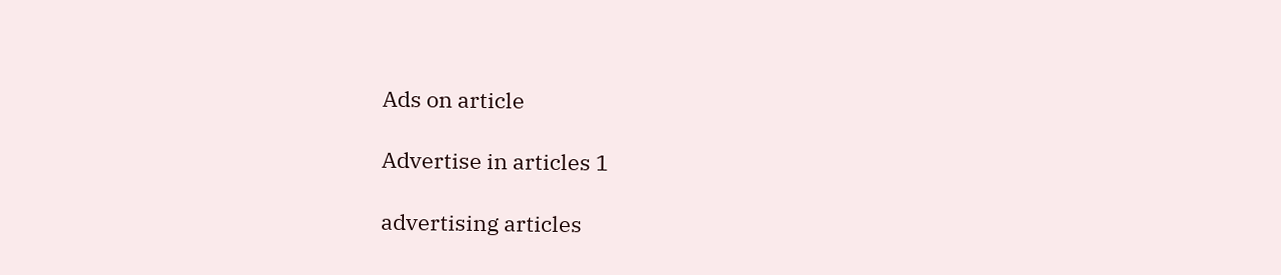Ads on article

Advertise in articles 1

advertising articles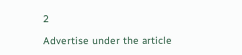2

Advertise under the article